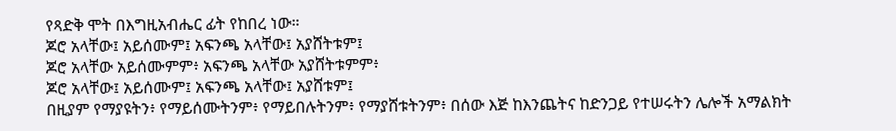የጻድቅ ሞት በእግዚአብሔር ፊት የከበረ ነው።
ጆሮ አላቸው፤ አይሰሙም፤ አፍንጫ አላቸው፤ አያሸትቱም፤
ጆሮ አላቸው አይሰሙምም፥ አፍንጫ አላቸው አያሸትቱምም፥
ጆሮ አላቸው፤ አይሰሙም፤ አፍንጫ አላቸው፤ አያሸቱም፤
በዚያም የማያዩትን፥ የማይሰሙትንም፥ የማይበሉትንም፥ የማያሸቱትንም፥ በሰው እጅ ከእንጨትና ከድንጋይ የተሠሩትን ሌሎች አማልክት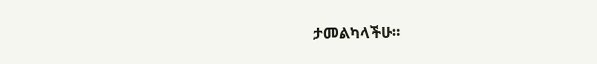ታመልካላችሁ።